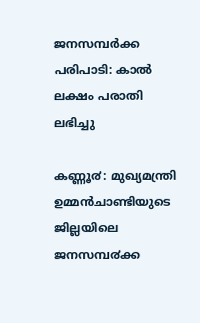ജനസമ്പര്‍ക്ക പരിപാടി: കാല്‍ ലക്ഷം പരാതി ലഭിച്ചു

കണ്ണൂ൪: മുഖ്യമന്ത്രി ഉമ്മൻചാണ്ടിയുടെ ജില്ലയിലെ ജനസമ്പ൪ക്ക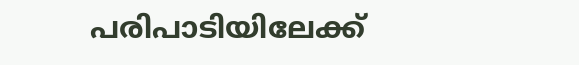പരിപാടിയിലേക്ക്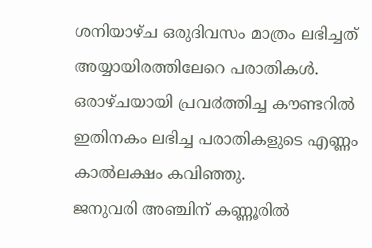ശനിയാഴ്ച ഒരുദിവസം മാത്രം ലഭിച്ചത് അയ്യായിരത്തിലേറെ പരാതികൾ. ഒരാഴ്ചയായി പ്രവ൪ത്തിച്ച കൗണ്ടറിൽ ഇതിനകം ലഭിച്ച പരാതികളുടെ എണ്ണം കാൽലക്ഷം കവിഞ്ഞു.
ജനുവരി അഞ്ചിന് കണ്ണൂരിൽ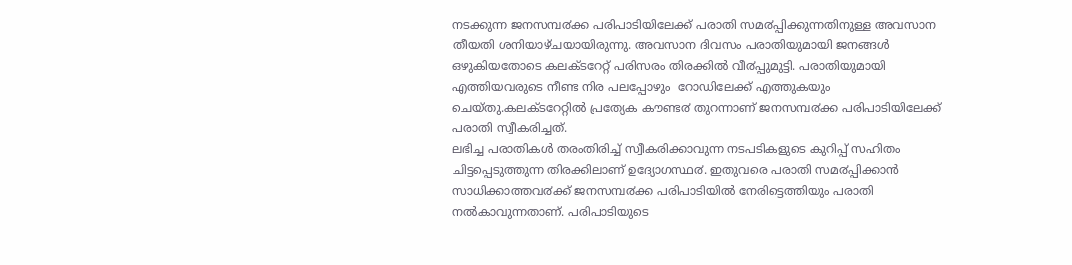നടക്കുന്ന ജനസമ്പ൪ക്ക പരിപാടിയിലേക്ക് പരാതി സമ൪പ്പിക്കുന്നതിനുള്ള അവസാന തീയതി ശനിയാഴ്ചയായിരുന്നു. അവസാന ദിവസം പരാതിയുമായി ജനങ്ങൾ ഒഴുകിയതോടെ കലക്ടറേറ്റ് പരിസരം തിരക്കിൽ വീ൪പ്പുമുട്ടി. പരാതിയുമായി എത്തിയവരുടെ നീണ്ട നിര പലപ്പോഴും  റോഡിലേക്ക് എത്തുകയും ചെയ്തു.കലക്ടറേറ്റിൽ പ്രത്യേക കൗണ്ട൪ തുറന്നാണ് ജനസമ്പ൪ക്ക പരിപാടിയിലേക്ക് പരാതി സ്വീകരിച്ചത്.
ലഭിച്ച പരാതികൾ തരംതിരിച്ച് സ്വീകരിക്കാവുന്ന നടപടികളുടെ കുറിപ്പ് സഹിതം ചിട്ടപ്പെടുത്തുന്ന തിരക്കിലാണ് ഉദ്യോഗസ്ഥ൪. ഇതുവരെ പരാതി സമ൪പ്പിക്കാൻ സാധിക്കാത്തവ൪ക്ക് ജനസമ്പ൪ക്ക പരിപാടിയിൽ നേരിട്ടെത്തിയും പരാതി നൽകാവുന്നതാണ്. പരിപാടിയുടെ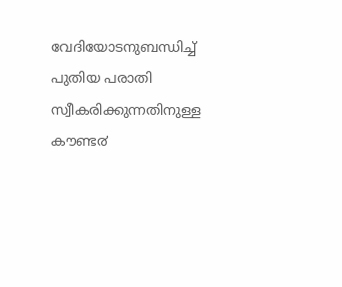വേദിയോടനുബന്ധിച്ച് പുതിയ പരാതി സ്വീകരിക്കുന്നതിനുള്ള കൗണ്ട൪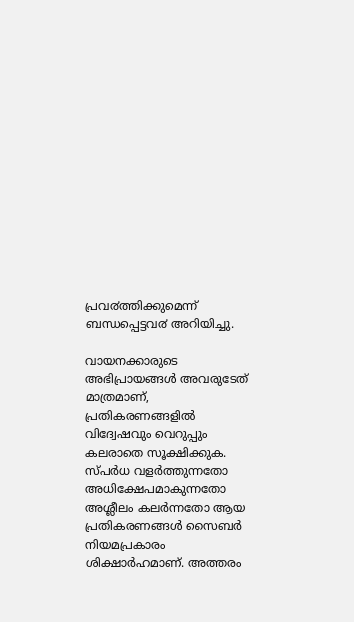പ്രവ൪ത്തിക്കുമെന്ന് ബന്ധപ്പെട്ടവ൪ അറിയിച്ചു.

വായനക്കാരുടെ അഭിപ്രായങ്ങള്‍ അവരുടേത് മാത്രമാണ്, പ്രതികരണങ്ങളിൽ വിദ്വേഷവും വെറുപ്പും കലരാതെ സൂക്ഷിക്കുക. സ്പർധ വളർത്തുന്നതോ അധിക്ഷേപമാകുന്നതോ അശ്ലീലം കലർന്നതോ ആയ പ്രതികരണങ്ങൾ സൈബർ നിയമപ്രകാരം ശിക്ഷാർഹമാണ്. അത്തരം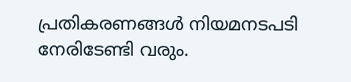പ്രതികരണങ്ങൾ നിയമനടപടി നേരിടേണ്ടി വരും.